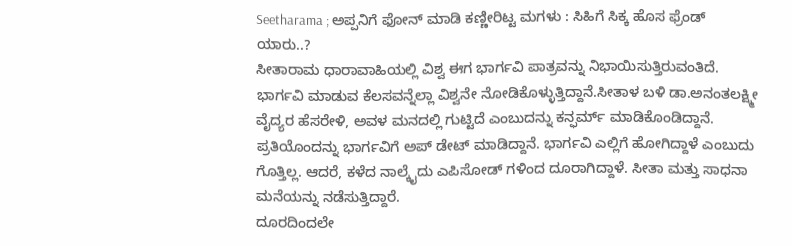Seetharama ; ಅಪ್ಪನಿಗೆ ಫೋನ್ ಮಾಡಿ ಕಣ್ಣೀರಿಟ್ಟ ಮಗಳು : ಸಿಹಿಗೆ ಸಿಕ್ಕ ಹೊಸ ಫ್ರೆಂಡ್ ಯಾರು..?
ಸೀತಾರಾಮ ಧಾರಾವಾಹಿಯಲ್ಲಿ ವಿಶ್ವ ಈಗ ಭಾರ್ಗವಿ ಪಾತ್ರವನ್ನು ನಿಭಾಯಿಸುತ್ತಿರುವಂತಿದೆ. ಭಾರ್ಗವಿ ಮಾಡುವ ಕೆಲಸವನ್ನೆಲ್ಲಾ ವಿಶ್ವನೇ ನೋಡಿಕೊಳ್ಳುತ್ತಿದ್ದಾನೆ.ಸೀತಾಳ ಬಳಿ ಡಾ.ಅನಂತಲಕ್ಷ್ಮೀ ವೈದ್ಯರ ಹೆಸರೇಳಿ, ಅವಳ ಮನದಲ್ಲಿ ಗುಟ್ಟಿದೆ ಎಂಬುದನ್ನು ಕನ್ಫರ್ಮ್ ಮಾಡಿಕೊಂಡಿದ್ದಾನೆ. ಪ್ರತಿಯೊಂದನ್ನು ಭಾರ್ಗವಿಗೆ ಅಪ್ ಡೇಟ್ ಮಾಡಿದ್ದಾನೆ. ಭಾರ್ಗವಿ ಎಲ್ಲಿಗೆ ಹೋಗಿದ್ದಾಳೆ ಎಂಬುದು ಗೊತ್ತಿಲ್ಲ. ಆದರೆ, ಕಳೆದ ನಾಲ್ಕೈದು ಎಪಿಸೋಡ್ ಗಳಿಂದ ದೂರಾಗಿದ್ದಾಳೆ. ಸೀತಾ ಮತ್ತು ಸಾಧನಾ ಮನೆಯನ್ನು ನಡೆಸುತ್ತಿದ್ದಾರೆ.
ದೂರದಿಂದಲೇ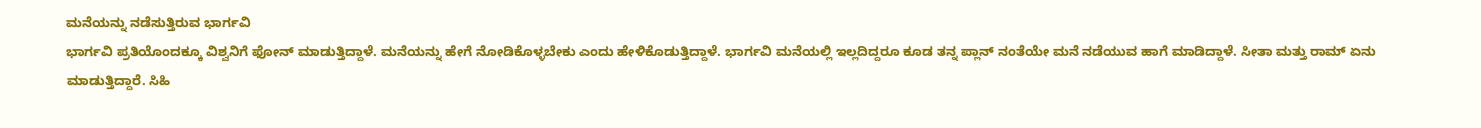ಮನೆಯನ್ನು ನಡೆಸುತ್ತಿರುವ ಭಾರ್ಗವಿ
ಭಾರ್ಗವಿ ಪ್ರತಿಯೊಂದಕ್ಕೂ ವಿಶ್ವನಿಗೆ ಫೋನ್ ಮಾಡುತ್ತಿದ್ದಾಳೆ. ಮನೆಯನ್ನು ಹೇಗೆ ನೋಡಿಕೊಳ್ಳಬೇಕು ಎಂದು ಹೇಳಿಕೊಡುತ್ತಿದ್ದಾಳೆ. ಭಾರ್ಗವಿ ಮನೆಯಲ್ಲಿ ಇಲ್ಲದಿದ್ದರೂ ಕೂಡ ತನ್ನ ಪ್ಲಾನ್ ನಂತೆಯೇ ಮನೆ ನಡೆಯುವ ಹಾಗೆ ಮಾಡಿದ್ದಾಳೆ. ಸೀತಾ ಮತ್ತು ರಾಮ್ ಏನು ಮಾಡುತ್ತಿದ್ದಾರೆ. ಸಿಹಿ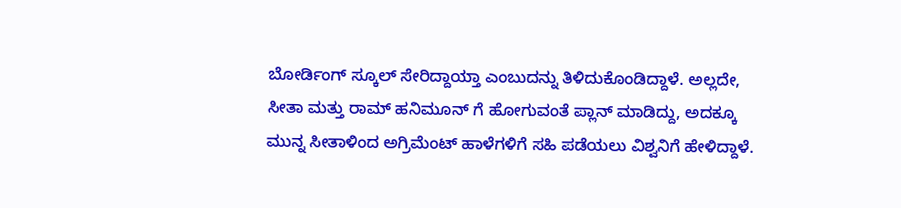ಬೋರ್ಡಿಂಗ್ ಸ್ಕೂಲ್ ಸೇರಿದ್ದಾಯ್ತಾ ಎಂಬುದನ್ನು ತಿಳಿದುಕೊಂಡಿದ್ದಾಳೆ. ಅಲ್ಲದೇ, ಸೀತಾ ಮತ್ತು ರಾಮ್ ಹನಿಮೂನ್ ಗೆ ಹೋಗುವಂತೆ ಪ್ಲಾನ್ ಮಾಡಿದ್ದು, ಅದಕ್ಕೂ ಮುನ್ನ ಸೀತಾಳಿಂದ ಅಗ್ರಿಮೆಂಟ್ ಹಾಳೆಗಳಿಗೆ ಸಹಿ ಪಡೆಯಲು ವಿಶ್ವನಿಗೆ ಹೇಳಿದ್ದಾಳೆ.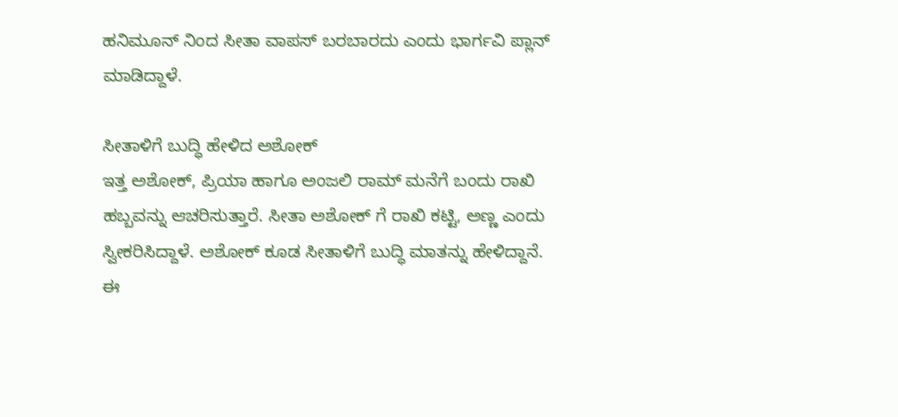ಹನಿಮೂನ್ ನಿಂದ ಸೀತಾ ವಾಪಸ್ ಬರಬಾರದು ಎಂದು ಭಾರ್ಗವಿ ಪ್ಲಾನ್ ಮಾಡಿದ್ದಾಳೆ.

ಸೀತಾಳಿಗೆ ಬುದ್ಧಿ ಹೇಳಿದ ಅಶೋಕ್
ಇತ್ತ ಅಶೋಕ್, ಪ್ರಿಯಾ ಹಾಗೂ ಅಂಜಲಿ ರಾಮ್ ಮನೆಗೆ ಬಂದು ರಾಖಿ ಹಬ್ಬವನ್ನು ಆಚರಿಸುತ್ತಾರೆ. ಸೀತಾ ಅಶೋಕ್ ಗೆ ರಾಖಿ ಕಟ್ಟಿ, ಅಣ್ಣ ಎಂದು ಸ್ವೀಕರಿಸಿದ್ದಾಳೆ. ಅಶೋಕ್ ಕೂಡ ಸೀತಾಳಿಗೆ ಬುದ್ಧಿ ಮಾತನ್ನು ಹೇಳಿದ್ದಾನೆ. ಈ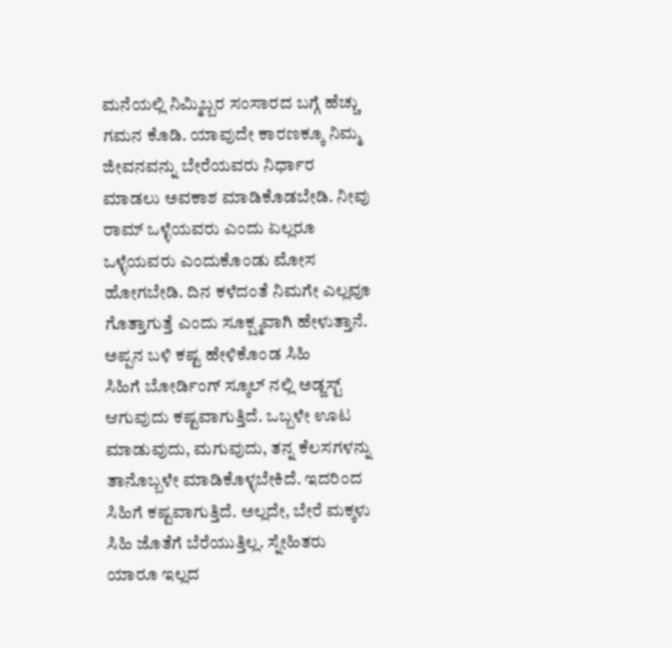ಮನೆಯಲ್ಲಿ ನಿಮ್ಮಿಬ್ಬರ ಸಂಸಾರದ ಬಗ್ಗೆ ಹೆಚ್ಚು ಗಮನ ಕೊಡಿ. ಯಾವುದೇ ಕಾರಣಕ್ಕೂ ನಿಮ್ಮ ಜೀವನವನ್ನು ಬೇರೆಯವರು ನಿರ್ಧಾರ ಮಾಡಲು ಅವಕಾಶ ಮಾಡಿಕೊಡಬೇಡಿ. ನೀವು ರಾಮ್ ಒಳ್ಳೆಯವರು ಎಂದು ಏಲ್ಲರೂ ಒಳ್ಳೆಯವರು ಎಂದುಕೊಂಡು ಮೋಸ ಹೋಗಬೇಡಿ. ದಿನ ಕಳೆದಂತೆ ನಿಮಗೇ ಎಲ್ಲವೂ ಗೊತ್ತಾಗುತ್ತೆ ಎಂದು ಸೂಕ್ಷ್ಮವಾಗಿ ಹೇಳುತ್ತಾನೆ.
ಅಪ್ಪನ ಬಳಿ ಕಷ್ಟ ಹೇಳಿಕೊಂಡ ಸಿಹಿ
ಸಿಹಿಗೆ ಬೋರ್ಡಿಂಗ್ ಸ್ಕೂಲ್ ನಲ್ಲಿ ಅಡ್ಜಸ್ಟ್ ಆಗುವುದು ಕಷ್ಟವಾಗುತ್ತಿದೆ. ಒಬ್ಬಳೇ ಊಟ ಮಾಡುವುದು, ಮಗುವುದು, ತನ್ನ ಕೆಲಸಗಳನ್ನು ತಾನೊಬ್ಬಳೇ ಮಾಡಿಕೊಳ್ಳಬೇಕಿದೆ. ಇದರಿಂದ ಸಿಹಿಗೆ ಕಷ್ಟವಾಗುತ್ತಿದೆ. ಅಲ್ಲದೇ, ಬೇರೆ ಮಕ್ಕಳು ಸಿಹಿ ಜೊತೆಗೆ ಬೆರೆಯುತ್ತಿಲ್ಲ. ಸ್ನೇಹಿತರು ಯಾರೂ ಇಲ್ಲದ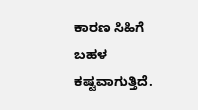ಕಾರಣ ಸಿಹಿಗೆ ಬಹಳ ಕಷ್ಟವಾಗುತ್ತಿದೆ.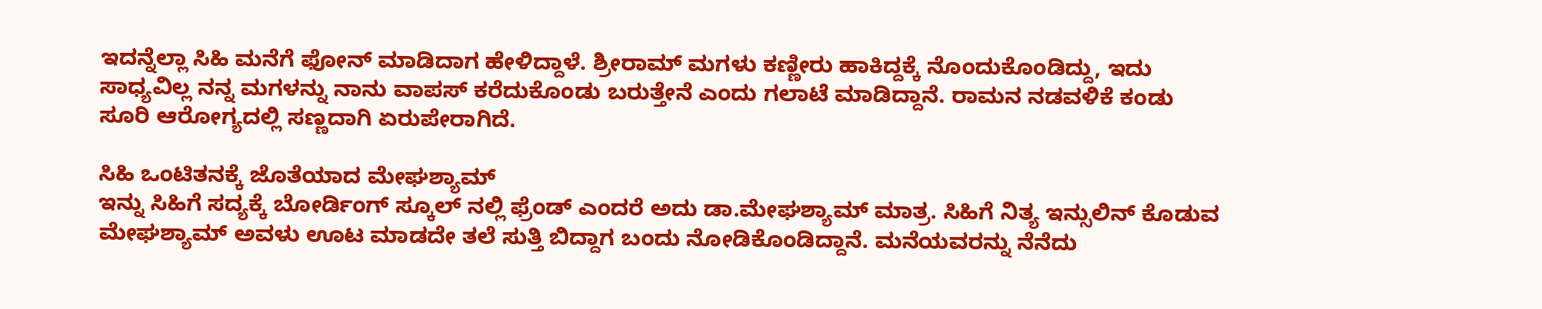ಇದನ್ನೆಲ್ಲಾ ಸಿಹಿ ಮನೆಗೆ ಫೋನ್ ಮಾಡಿದಾಗ ಹೇಳಿದ್ದಾಳೆ. ಶ್ರೀರಾಮ್ ಮಗಳು ಕಣ್ಣೀರು ಹಾಕಿದ್ದಕ್ಕೆ ನೊಂದುಕೊಂಡಿದ್ದು, ಇದು ಸಾಧ್ಯವಿಲ್ಲ ನನ್ನ ಮಗಳನ್ನು ನಾನು ವಾಪಸ್ ಕರೆದುಕೊಂಡು ಬರುತ್ತೇನೆ ಎಂದು ಗಲಾಟೆ ಮಾಡಿದ್ದಾನೆ. ರಾಮನ ನಡವಳಿಕೆ ಕಂಡು ಸೂರಿ ಆರೋಗ್ಯದಲ್ಲಿ ಸಣ್ಣದಾಗಿ ಏರುಪೇರಾಗಿದೆ.

ಸಿಹಿ ಒಂಟಿತನಕ್ಕೆ ಜೊತೆಯಾದ ಮೇಘಶ್ಯಾಮ್
ಇನ್ನು ಸಿಹಿಗೆ ಸದ್ಯಕ್ಕೆ ಬೋರ್ಡಿಂಗ್ ಸ್ಕೂಲ್ ನಲ್ಲಿ ಫ್ರೆಂಡ್ ಎಂದರೆ ಅದು ಡಾ.ಮೇಘಶ್ಯಾಮ್ ಮಾತ್ರ. ಸಿಹಿಗೆ ನಿತ್ಯ ಇನ್ಸುಲಿನ್ ಕೊಡುವ ಮೇಘಶ್ಯಾಮ್ ಅವಳು ಊಟ ಮಾಡದೇ ತಲೆ ಸುತ್ತಿ ಬಿದ್ದಾಗ ಬಂದು ನೋಡಿಕೊಂಡಿದ್ದಾನೆ. ಮನೆಯವರನ್ನು ನೆನೆದು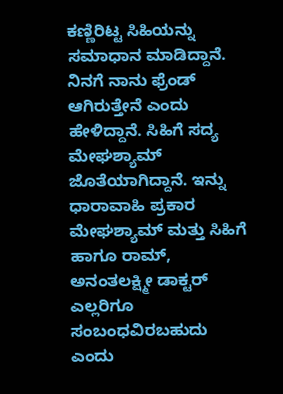ಕಣ್ಣಿರಿಟ್ಟ ಸಿಹಿಯನ್ನು ಸಮಾಧಾನ ಮಾಡಿದ್ದಾನೆ. ನಿನಗೆ ನಾನು ಫ್ರೆಂಡ್ ಆಗಿರುತ್ತೇನೆ ಎಂದು ಹೇಳಿದ್ದಾನೆ. ಸಿಹಿಗೆ ಸದ್ಯ ಮೇಘಶ್ಯಾಮ್ ಜೊತೆಯಾಗಿದ್ದಾನೆ. ಇನ್ನು ಧಾರಾವಾಹಿ ಪ್ರಕಾರ ಮೇಘಶ್ಯಾಮ್ ಮತ್ತು ಸಿಹಿಗೆ ಹಾಗೂ ರಾಮ್, ಅನಂತಲಕ್ಷ್ಮೀ ಡಾಕ್ಟರ್ ಎಲ್ಲರಿಗೂ ಸಂಬಂಧವಿರಬಹುದು ಎಂದು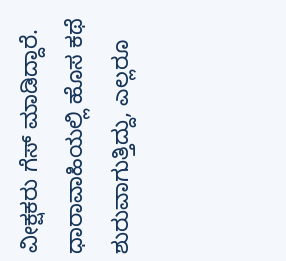ವೀಕ್ಷಕರು ಗೆಸ್ ಮಾಡಿದ್ದಾರೆ. ಧಾರಾವಾಹಿಯಲ್ಲಿ ಹೊಸ ಕಥೆ ಶುರುವಾಗುತ್ತಿದ್ದು, ಎಲ್ಲರೂ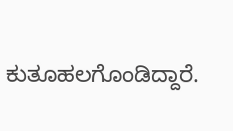ಕುತೂಹಲಗೊಂಡಿದ್ದಾರೆ.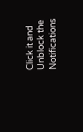Click it and Unblock the Notifications